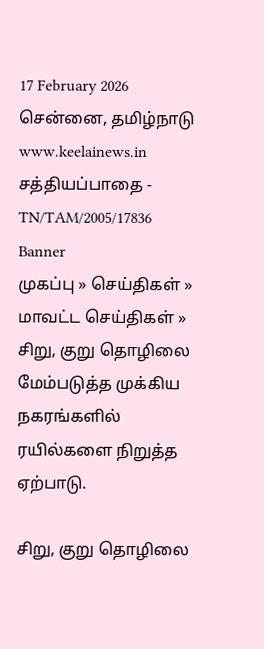17 February 2026 சென்னை, தமிழ்நாடு
www.keelainews.in
சத்தியப்பாதை - TN/TAM/2005/17836
Banner
முகப்பு » செய்திகள் » மாவட்ட செய்திகள் » சிறு, குறு தொழிலை மேம்படுத்த முக்கிய நகரங்களில் ரயில்களை நிறுத்த ஏற்பாடு.

சிறு, குறு தொழிலை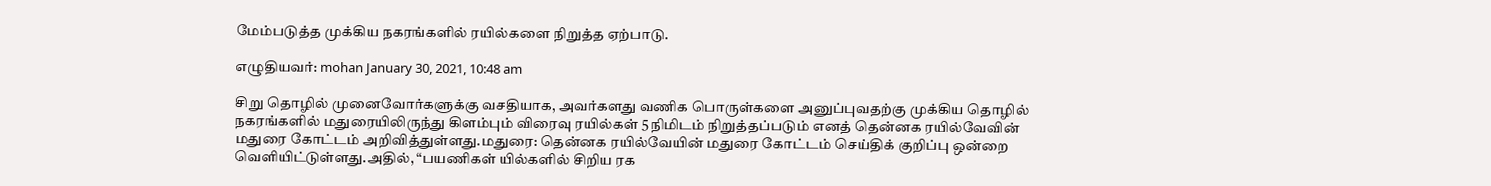மேம்படுத்த முக்கிய நகரங்களில் ரயில்களை நிறுத்த ஏற்பாடு.

எழுதியவர்: mohan January 30, 2021, 10:48 am

சிறு தொழில் முனைவோர்களுக்கு வசதியாக, அவர்களது வணிக பொருள்களை அனுப்புவதற்கு முக்கிய தொழில் நகரங்களில் மதுரையிலிருந்து கிளம்பும் விரைவு ரயில்கள் 5 நிமிடம் நிறுத்தப்படும் எனத் தென்னக ரயில்வேவின் மதுரை கோட்டம் அறிவித்துள்ளது.மதுரை: தென்னக ரயில்வேயின் மதுரை கோட்டம் செய்திக் குறிப்பு ஒன்றை வெளியிட்டுள்ளது.அதில், “பயணிகள் யில்களில் சிறிய ரக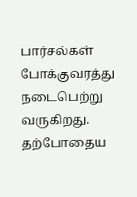பார்சல்கள் போக்குவரத்து நடைபெற்று வருகிறது. தற்போதைய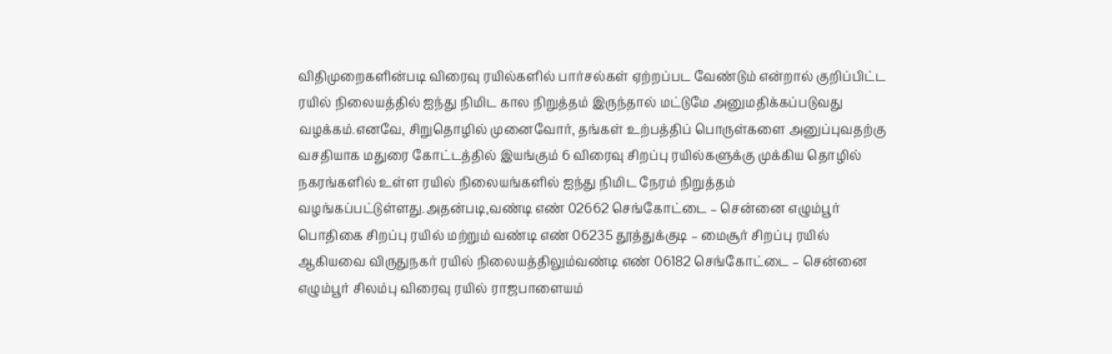விதிமுறைகளின்படி விரைவு ரயில்களில் பார்சல்கள் ஏற்றப்பட வேண்டும் என்றால் குறிப்பிட்ட ரயில் நிலையத்தில் ஐந்து நிமிட கால நிறுத்தம் இருந்தால் மட்டுமே அனுமதிக்கப்படுவது வழக்கம்.எனவே, சிறுதொழில் முனைவோர், தங்கள் உற்பத்திப் பொருள்களை அனுப்புவதற்கு வசதியாக மதுரை கோட்டத்தில் இயங்கும் 6 விரைவு சிறப்பு ரயில்களுக்கு முக்கிய தொழில் நகரங்களில் உள்ள ரயில் நிலையங்களில் ஐந்து நிமிட நேரம் நிறுத்தம் வழங்கப்பட்டுள்ளது.அதன்படி,வண்டி எண் 02662 செங்கோட்டை – சென்னை எழும்பூர் பொதிகை சிறப்பு ரயில் மற்றும் வண்டி எண் 06235 தூத்துக்குடி – மைசூர் சிறப்பு ரயில் ஆகியவை விருதுநகர் ரயில் நிலையத்திலும்வண்டி எண் 06182 செங்கோட்டை – சென்னை எழும்பூர் சிலம்பு விரைவு ரயில் ராஜபாளையம்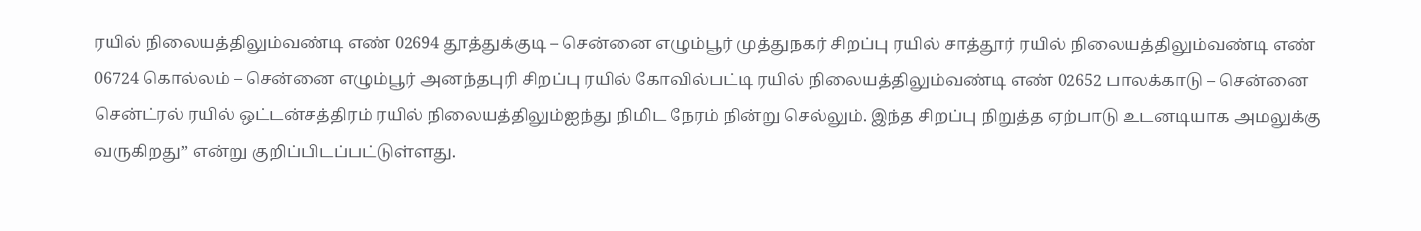ரயில் நிலையத்திலும்வண்டி எண் 02694 தூத்துக்குடி – சென்னை எழும்பூர் முத்துநகர் சிறப்பு ரயில் சாத்தூர் ரயில் நிலையத்திலும்வண்டி எண் 06724 கொல்லம் – சென்னை எழும்பூர் அனந்தபுரி சிறப்பு ரயில் கோவில்பட்டி ரயில் நிலையத்திலும்வண்டி எண் 02652 பாலக்காடு – சென்னை சென்ட்ரல் ரயில் ஒட்டன்சத்திரம் ரயில் நிலையத்திலும்ஐந்து நிமிட நேரம் நின்று செல்லும். இந்த சிறப்பு நிறுத்த ஏற்பாடு உடனடியாக அமலுக்கு வருகிறது” என்று குறிப்பிடப்பட்டுள்ளது.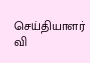செய்தியாளர் வி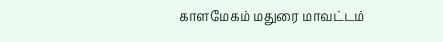காளமேகம் மதுரை மாவட்டம்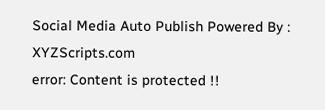Social Media Auto Publish Powered By : XYZScripts.com
error: Content is protected !!